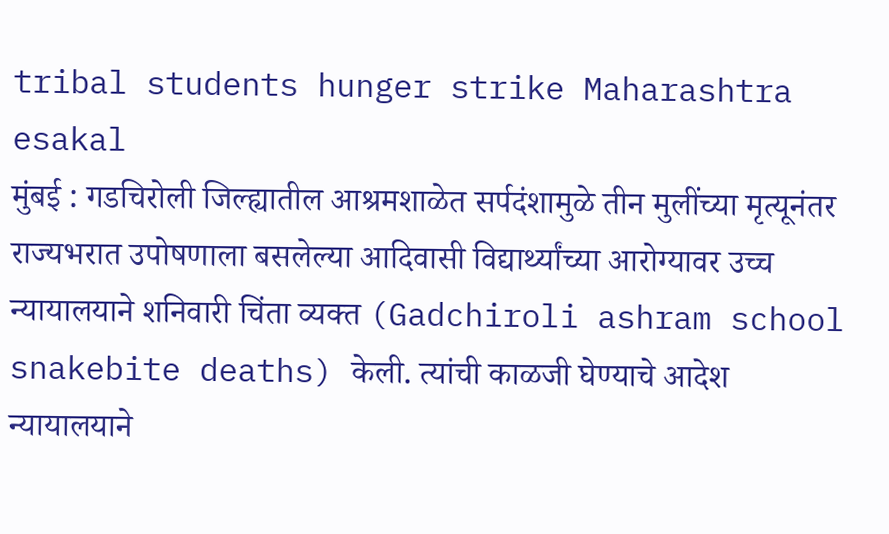tribal students hunger strike Maharashtra
esakal
मुंबई : गडचिरोली जिल्ह्यातील आश्रमशाळेत सर्पदंशामुळे तीन मुलींच्या मृत्यूनंतर राज्यभरात उपोषणाला बसलेल्या आदिवासी विद्यार्थ्यांच्या आरोग्यावर उच्च न्यायालयाने शनिवारी चिंता व्यक्त (Gadchiroli ashram school snakebite deaths) केली. त्यांची काळजी घेण्याचे आदेश न्यायालयाने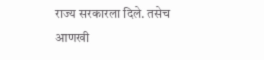राज्य सरकारला दिले. तसेच आणखी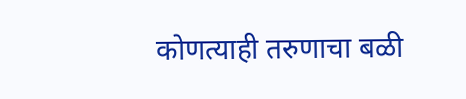कोणत्याही तरुणाचा बळी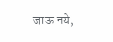जाऊ नये,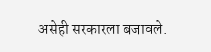असेही सरकारला बजावले.